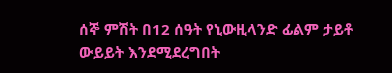ሰኞ ምሽት በ12 ሰዓት የኒውዚላንድ ፊልም ታይቶ ውይይት እንደሚደረግበት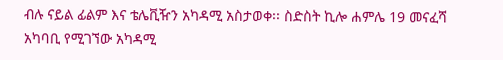ብሉ ናይል ፊልም እና ቴሌቪዥን አካዳሚ አስታወቀ፡፡ ስድስት ኪሎ ሐምሌ 19 መናፈሻ አካባቢ የሚገኘው አካዳሚ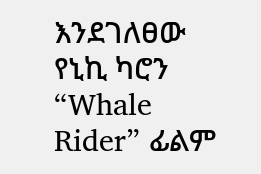እንደገለፀው የኒኪ ካሮን “Whale Rider” ፊልም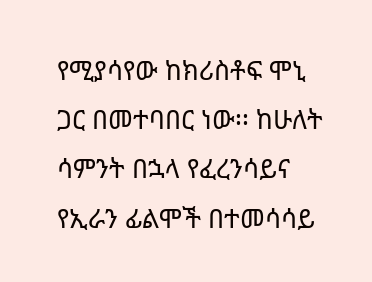የሚያሳየው ከክሪስቶፍ ሞኒ ጋር በመተባበር ነው፡፡ ከሁለት ሳምንት በኋላ የፈረንሳይና የኢራን ፊልሞች በተመሳሳይ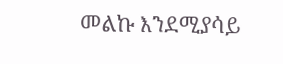መልኩ እንደሚያሳይ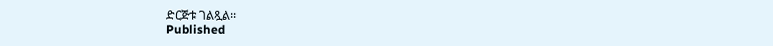ድርጅቱ ገልጿል፡፡
Published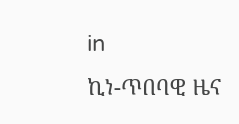in
ኪነ-ጥበባዊ ዜና